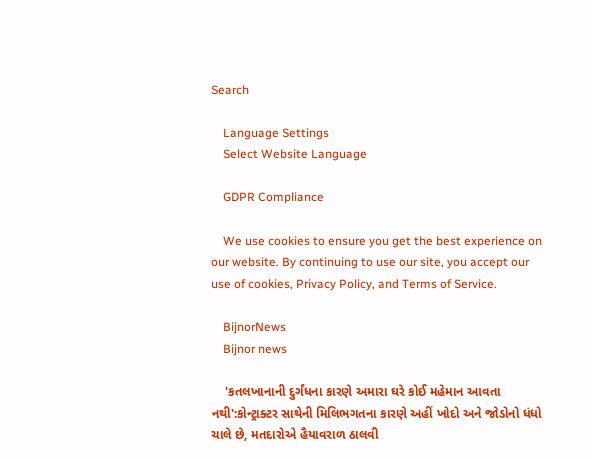Search

    Language Settings
    Select Website Language

    GDPR Compliance

    We use cookies to ensure you get the best experience on our website. By continuing to use our site, you accept our use of cookies, Privacy Policy, and Terms of Service.

    BijnorNews
    Bijnor news

    'કતલખાનાની દુર્ગંધના કારણે અમારા ઘરે કોઈ મહેમાન આવતા નથી':કોન્ટ્રાક્ટર સાથેની મિલિભગતના કારણે અહીં ખોદો અને જોડોનો ધંધો ચાલે છે, મતદારોએ હૈયાવરાળ ઠાલવી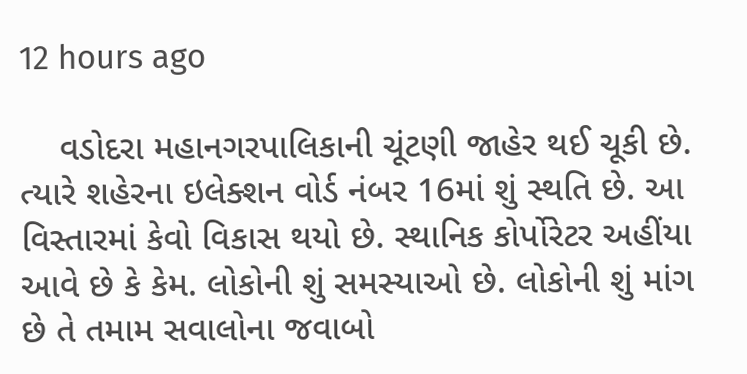12 hours ago

    વડોદરા મહાનગરપાલિકાની ચૂંટણી જાહેર થઈ ચૂકી છે. ત્યારે શહેરના ઇલેક્શન વોર્ડ નંબર 16માં શું સ્થતિ છે. આ વિસ્તારમાં કેવો વિકાસ થયો છે. સ્થાનિક કોર્પોરેટર અહીંયા આવે છે કે કેમ. લોકોની શું સમસ્યાઓ છે. લોકોની શું માંગ છે તે તમામ સવાલોના જવાબો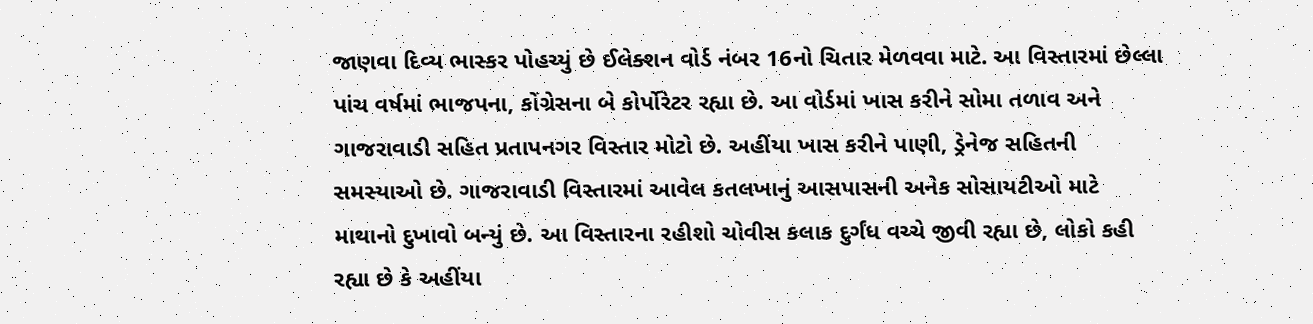જાણવા દિવ્ય ભાસ્કર પોહચ્યું છે ઈલેક્શન વોર્ડ નંબર 16નો ચિતાર મેળવવા માટે. આ વિસ્તારમાં છેલ્લા પાંચ વર્ષમાં ભાજપના, કોંગ્રેસના બે કોર્પોરેટર રહ્યા છે. આ વોર્ડમાં ખાસ કરીને સોમા તળાવ અને ગાજરાવાડી સહિત પ્રતાપનગર વિસ્તાર મોટો છે. અહીંયા ખાસ કરીને પાણી, ડ્રેનેજ સહિતની સમસ્યાઓ છે. ગાજરાવાડી વિસ્તારમાં આવેલ કતલખાનું આસપાસની અનેક સોસાયટીઓ માટે માથાનો દુખાવો બન્યું છે. આ વિસ્તારના રહીશો ચોવીસ કલાક દુર્ગંધ વચ્ચે જીવી રહ્યા છે, લોકો કહી રહ્યા છે કે અહીંયા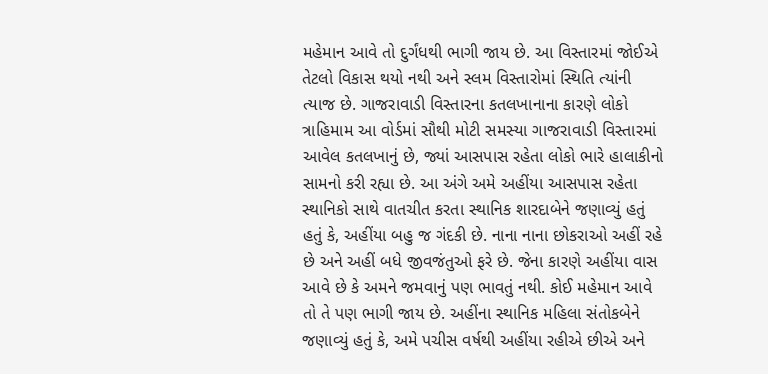મહેમાન આવે તો દુર્ગંધથી ભાગી જાય છે. આ વિસ્તારમાં જોઈએ તેટલો વિકાસ થયો નથી અને સ્લમ વિસ્તારોમાં સ્થિતિ ત્યાંની ત્યાજ છે. ગાજરાવાડી વિસ્તારના કતલખાનાના કારણે લોકો ત્રાહિમામ આ વોર્ડમાં સૌથી મોટી સમસ્યા ગાજરાવાડી વિસ્તારમાં આવેલ કતલખાનું છે, જ્યાં આસપાસ રહેતા લોકો ભારે હાલાકીનો સામનો કરી રહ્યા છે. આ અંગે અમે અહીંયા આસપાસ રહેતા સ્થાનિકો સાથે વાતચીત કરતા સ્થાનિક શારદાબેને જણાવ્યું હતું હતું કે, અહીંયા બહુ જ ગંદકી છે. નાના નાના છોકરાઓ અહીં રહે છે અને અહીં બધે જીવજંતુઓ ફરે છે. જેના કારણે અહીંયા વાસ આવે છે કે અમને જમવાનું પણ ભાવતું નથી. કોઈ મહેમાન આવે તો તે પણ ભાગી જાય છે. અહીંના સ્થાનિક મહિલા સંતોકબેને જણાવ્યું હતું કે, અમે પચીસ વર્ષથી અહીંયા રહીએ છીએ અને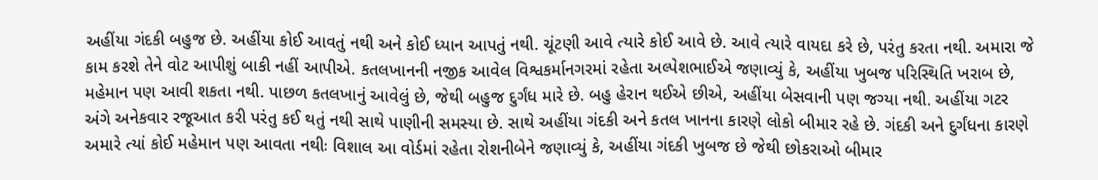અહીંયા ગંદકી બહુજ છે. અહીંયા કોઈ આવતું નથી અને કોઈ ધ્યાન આપતું નથી. ચૂંટણી આવે ત્યારે કોઈ આવે છે. આવે ત્યારે વાયદા કરે છે, પરંતુ કરતા નથી. અમારા જે કામ કરશે તેને વોટ આપીશું બાકી નહીં આપીએ. કતલખાનની નજીક આવેલ વિશ્વકર્માનગરમાં રહેતા અલ્પેશભાઈએ જણાવ્યું કે, અહીંયા ખુબજ પરિસ્થિતિ ખરાબ છે, મહેમાન પણ આવી શકતા નથી. પાછળ કતલખાનું આવેલું છે, જેથી બહુજ દુર્ગંધ મારે છે. બહુ હેરાન થઈએ છીએ, અહીંયા બેસવાની પણ જગ્યા નથી. અહીંયા ગટર અંગે અનેકવાર રજૂઆત કરી પરંતુ કઈ થતું નથી સાથે પાણીની સમસ્યા છે. સાથે અહીંયા ગંદકી અને કતલ ખાનના કારણે લોકો બીમાર રહે છે. ગંદકી અને દુર્ગંધના કારણે અમારે ત્યાં કોઈ મહેમાન પણ આવતા નથીઃ વિશાલ આ વોર્ડમાં રહેતા રોશનીબેને જણાવ્યું કે, અહીંયા ગંદકી ખુબજ છે જેથી છોકરાઓ બીમાર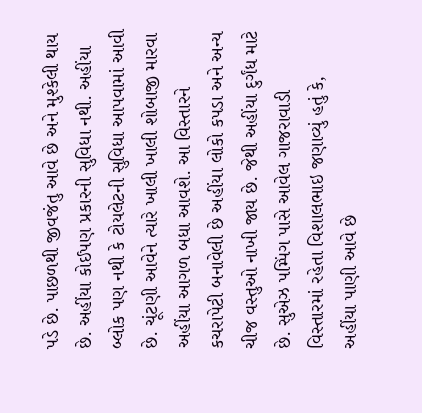પડે છે. પાછળથી જીવજંતુ આવે છે અને મુશ્કેલી થાય છે. અહીંયા કોઈપણ પ્રકારની સુવિધા નથી. અહીંયા બ્લોક પણ નથી કે ટોયલેટની સુવિધા આપવામાં આવી છે. ચૂંટણી આવેને ત્યારે ખાલી ખાલી શોબાજી મારવા અહીંયા આગળ બધા આવશે. આ વિસ્તારને કચરાપેટી બનાવેલી છે અહીંયા લોકો કપડા અને અન્ય ચીજ વસ્તુઓ નાખી જાય છે. જેથી અહીંયા દુર્ગંધ માટે છે. સુએઝ પમ્પિંગ પાસે આવેલ ગાજરાવાડી વિસ્તારમાં રહેતા વિશાલભાઇ જણાવ્યું હતું કે, અહીંયા પાણી આવે છે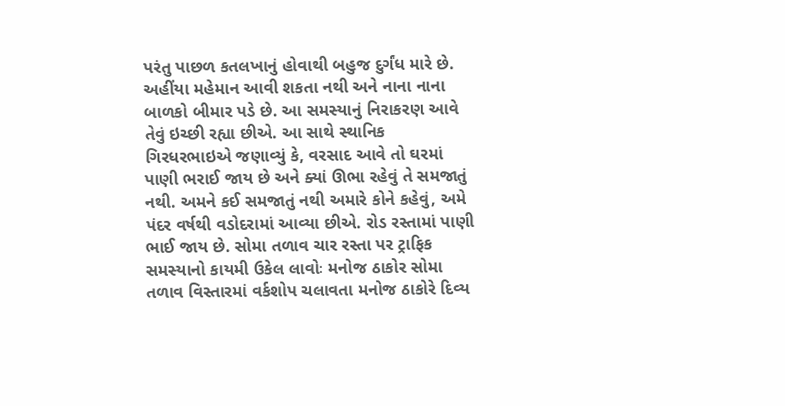પરંતુ પાછળ કતલખાનું હોવાથી બહુજ દુર્ગંધ મારે છે. અહીંયા મહેમાન આવી શકતા નથી અને નાના નાના બાળકો બીમાર પડે છે. આ સમસ્યાનું નિરાકરણ આવે તેવું ઇચ્છી રહ્યા છીએ. આ સાથે સ્થાનિક ગિરધરભાઇએ જણાવ્યું કે, વરસાદ આવે તો ઘરમાં પાણી ભરાઈ જાય છે અને ક્યાં ઊભા રહેવું તે સમજાતું નથી. અમને કઈ સમજાતું નથી અમારે કોને કહેવું, અમે પંદર વર્ષથી વડોદરામાં આવ્યા છીએ. રોડ રસ્તામાં પાણી ભાઈ જાય છે. સોમા તળાવ ચાર રસ્તા પર ટ્રાફિક સમસ્યાનો કાયમી ઉકેલ લાવોઃ મનોજ ઠાકોર સોમા તળાવ વિસ્તારમાં વર્કશોપ ચલાવતા મનોજ ઠાકોરે દિવ્ય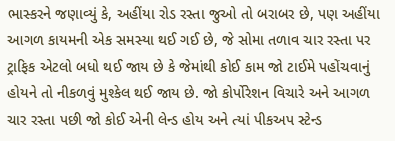ભાસ્કરને જણાવ્યું કે, અહીંયા રોડ રસ્તા જુઓ તો બરાબર છે, પણ અહીંયા આગળ કાયમની એક સમસ્યા થઈ ગઈ છે, જે સોમા તળાવ ચાર રસ્તા પર ટ્રાફિક એટલો બધો થઈ જાય છે કે જેમાંથી કોઈ કામ જો ટાઈમે પહોંચવાનું હોયને તો નીકળવું મુશ્કેલ થઈ જાય છે. જો કોર્પોરેશન વિચારે અને આગળ ચાર રસ્તા પછી જો કોઈ એની લેન્ડ હોય અને ત્યાં પીકઅપ સ્ટેન્ડ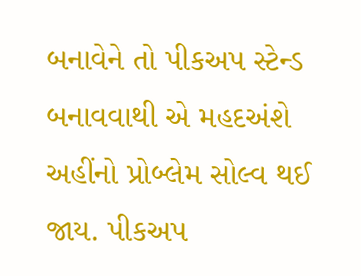બનાવેને તો પીકઅપ સ્ટેન્ડ બનાવવાથી એ મહદઅંશે અહીંનો પ્રોબ્લેમ સોલ્વ થઈ જાય. પીકઅપ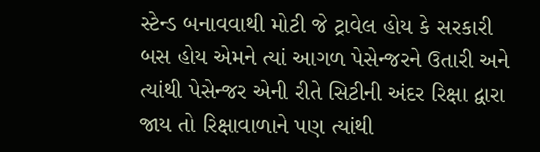સ્ટેન્ડ બનાવવાથી મોટી જે ટ્રાવેલ હોય કે સરકારી બસ હોય એમને ત્યાં આગળ પેસેન્જરને ઉતારી અને ત્યાંથી પેસેન્જર એની રીતે સિટીની અંદર રિક્ષા દ્વારા જાય તો રિક્ષાવાળાને પણ ત્યાંથી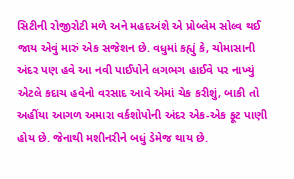સિટીની રોજીરોટી મળે અને મહદઅંશે એ પ્રોબ્લેમ સોલ્વ થઈ જાય એવું મારું એક સજેશન છે. વધુમાં કહ્યું કે, ચોમાસાની અંદર પણ હવે આ નવી પાઈપોને લગભગ હાઈવે પર નાખ્યું એટલે કદાચ હવેનો વરસાદ આવે એમાં ચેક કરીશું, બાકી તો અહીંયા આગળ અમારા વર્કશોપોની અંદર એક-એક ફૂટ પાણી હોય છે. જેનાથી મશીનરીને બધું ડેમેજ થાય છે.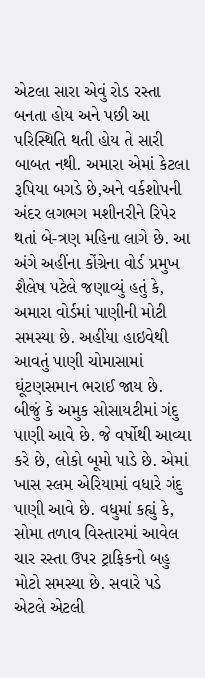એટલા સારા એવું રોડ રસ્તા બનતા હોય અને પછી આ પરિસ્થિતિ થતી હોય તે સારી બાબત નથી. અમારા એમાં કેટલા રૂપિયા બગડે છે,અને વર્કશોપની અંદર લગભગ મશીનરીને રિપેર થતાં બે-ત્રણ મહિના લાગે છે. આ અંગે અહીંના કોંગ્રેના વોર્ડ પ્રમુખ શૈલેષ પટેલે જણાવ્યું હતું કે, અમારા વોર્ડમાં પાણીની મોટી સમસ્યા છે. અહીંયા હાઇવેથી આવતું પાણી ચોમાસામાં ઘૂંટણસમાન ભરાઈ જાય છે. બીજું કે અમુક સોસાયટીમાં ગંદુ પાણી આવે છે. જે વર્ષોથી આવ્યા કરે છે, લોકો બૂમો પાડે છે. એમાં ખાસ સ્લમ એરિયામાં વધારે ગંદુ પાણી આવે છે. વધુમાં કહ્યું કે, સોમા તળાવ વિસ્તારમાં આવેલ ચાર રસ્તા ઉપર ટ્રાફિકનો બહુ મોટો સમસ્યા છે. સવારે પડે એટલે એટલી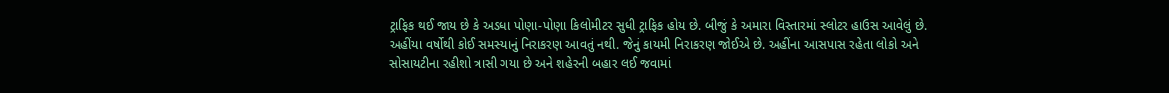ટ્રાફિક થઈ જાય છે કે અડધા પોણા-પોણા કિલોમીટર સુધી ટ્રાફિક હોય છે. બીજું કે અમારા વિસ્તારમાં સ્લોટર હાઉસ આવેલું છે. અહીંયા વર્ષોથી કોઈ સમસ્યાનું નિરાકરણ આવતું નથી. જેનું કાયમી નિરાકરણ જોઈએ છે. અહીંના આસપાસ રહેતા લોકો અને સોસાયટીના રહીશો ત્રાસી ગયા છે અને શહેરની બહાર લઈ જવામાં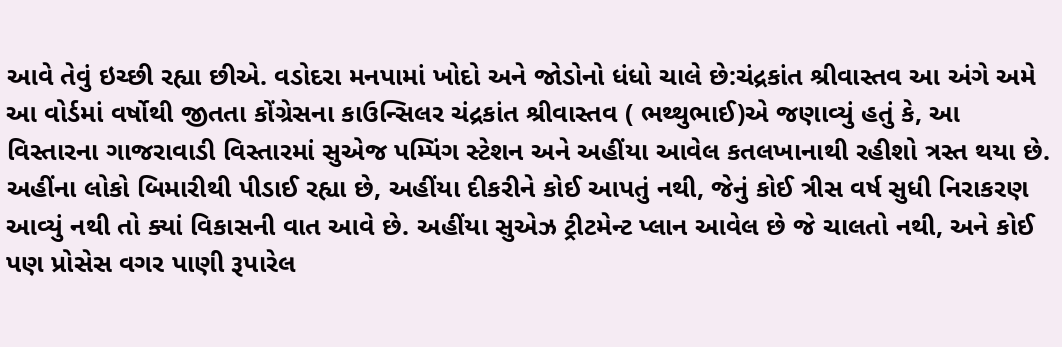આવે તેવું ઇચ્છી રહ્યા છીએ. વડોદરા મનપામાં ખોદો અને જોડોનો ધંધો ચાલે છે:ચંદ્રકાંત શ્રીવાસ્તવ આ અંગે અમે આ વોર્ડમાં વર્ષોથી જીતતા કોંગ્રેસના કાઉન્સિલર ચંદ્રકાંત શ્રીવાસ્તવ ( ભથ્થુભાઈ)એ જણાવ્યું હતું કે, આ વિસ્તારના ગાજરાવાડી વિસ્તારમાં સુએજ પમ્પિંગ સ્ટેશન અને અહીંયા આવેલ કતલખાનાથી રહીશો ત્રસ્ત થયા છે. અહીંના લોકો બિમારીથી પીડાઈ રહ્યા છે, અહીંયા દીકરીને કોઈ આપતું નથી, જેનું કોઈ ત્રીસ વર્ષ સુધી નિરાકરણ આવ્યું નથી તો ક્યાં વિકાસની વાત આવે છે. અહીંયા સુએઝ ટ્રીટમેન્ટ પ્લાન આવેલ છે જે ચાલતો નથી, અને કોઈ પણ પ્રોસેસ વગર પાણી રૂપારેલ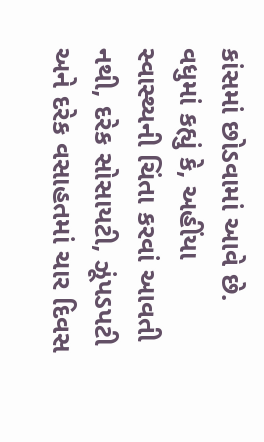કાંસમાં છોડવામાં આવે છે. વધુમાં કહ્યું કે, અહીંયા સ્વાસ્થ્યની ચિંતા કરવાં આવતી નથી, દરેક સોસાયટી, ઝૂંપડપટી અને દરેક વસાહતમાં ચાર દિવસ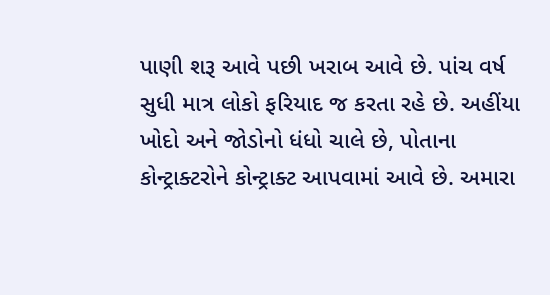પાણી શરૂ આવે પછી ખરાબ આવે છે. પાંચ વર્ષ સુધી માત્ર લોકો ફરિયાદ જ કરતા રહે છે. અહીંયા ખોદો અને જોડોનો ધંધો ચાલે છે, પોતાના કોન્ટ્રાક્ટરોને કોન્ટ્રાક્ટ આપવામાં આવે છે. અમારા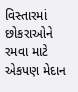વિસ્તારમાં છોકરાઓને રમવા માટે એકપણ મેદાન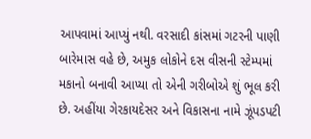આપવામાં આપ્યું નથી. વરસાદી કાંસમાં ગટરની પાણી બારેમાસ વહે છે, અમુક લોકોને દસ વીસની સ્ટેમ્પમાં મકાનો બનાવી આપ્યા તો એની ગરીબોએ શું ભૂલ કરી છે. અહીંયા ગેરકાયદેસર અને વિકાસના નામે ઝૂંપડપટી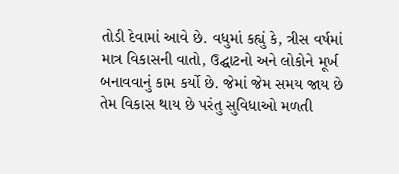તોડી દેવામાં આવે છે. વધુમાં કહ્યું કે, ત્રીસ વર્ષમાં માત્ર વિકાસની વાતો, ઉદ્ઘાટનો અને લોકોને મૂર્ખ બનાવવાનું કામ કર્યો છે. જેમાં જેમ સમય જાય છે તેમ વિકાસ થાય છે પરંતુ સુવિધાઓ મળતી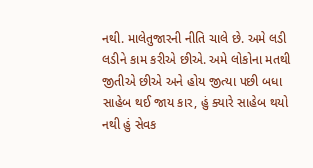નથી. માલેતુજારની નીતિ ચાલે છે. અમે લડી લડીને કામ કરીએ છીએ. અમે લોકોના મતથી જીતીએ છીએ અને હોય જીત્યા પછી બધા સાહેબ થઈ જાય કાર, હું ક્યારે સાહેબ થયો નથી હું સેવક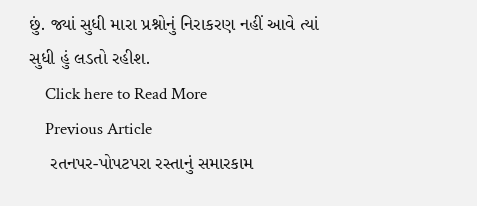છું. જ્યાં સુધી મારા પ્રશ્નોનું નિરાકરણ નહીં આવે ત્યાં સુધી હું લડતો રહીશ.
    Click here to Read More
    Previous Article
    રતનપર-પોપટપરા રસ્તાનું સમારકામ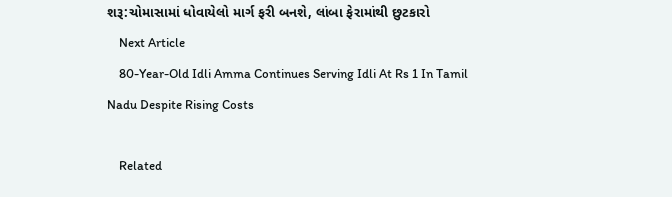શરૂ:ચોમાસામાં ધોવાયેલો માર્ગ ફરી બનશે, લાંબા ફેરામાંથી છુટકારો
    Next Article
    80-Year-Old Idli Amma Continues Serving Idli At Rs 1 In Tamil Nadu Despite Rising Costs

    Related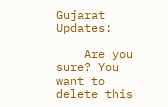Gujarat Updates:

    Are you sure? You want to delete this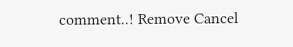comment..! Remove Cancel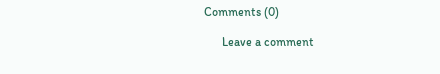Comments (0)

      Leave a comment